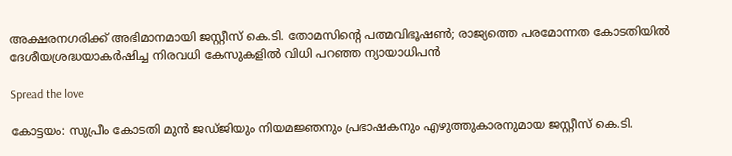അക്ഷരനഗരിക്ക് അഭിമാനമായി ജസ്റ്റീസ് കെ.ടി. തോമസിന്‍റെ പത്മവിഭൂഷണ്‍; രാജ്യത്തെ പരമോന്നത കോടതിയില്‍ ദേശീയശ്രദ്ധയാകര്‍ഷിച്ച നിരവധി കേസുകളില്‍ വിധി പറഞ്ഞ ന്യായാധിപൻ

Spread the love

കോട്ടയം: സുപ്രീം കോടതി മുന്‍ ജഡ്ജിയും നിയമജ്ഞനും പ്രഭാഷകനും എഴുത്തുകാരനുമായ ജസ്റ്റീസ് കെ.ടി.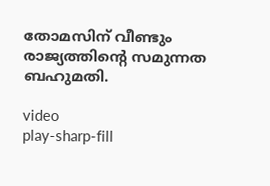തോമസിന് വീണ്ടും രാജ്യത്തിന്‍റെ സമുന്നത ബഹുമതി.

video
play-sharp-fill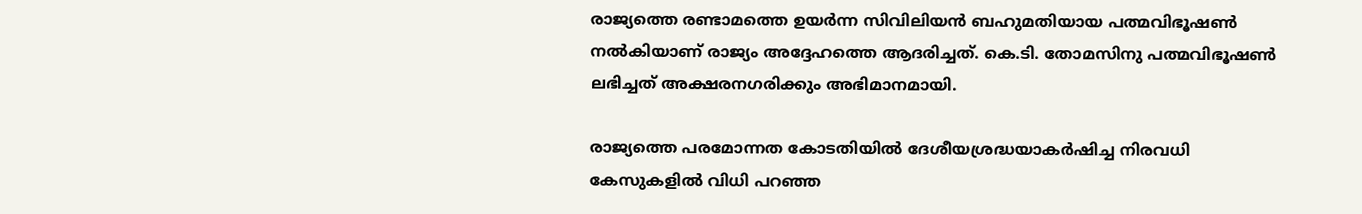രാജ്യത്തെ രണ്ടാമത്തെ ഉയര്‍ന്ന സിവിലിയന്‍ ബഹുമതിയായ പത്മവിഭൂഷണ്‍ നല്‍കിയാണ് രാജ്യം അദ്ദേഹത്തെ ആദരിച്ചത്. കെ.ടി. തോമസിനു പത്മവിഭൂഷണ്‍ ലഭിച്ചത് അക്ഷരനഗരിക്കും അഭിമാനമായി.

രാജ്യത്തെ പരമോന്നത കോടതിയില്‍ ദേശീയശ്രദ്ധയാകര്‍ഷിച്ച നിരവധി കേസുകളില്‍ വിധി പറഞ്ഞ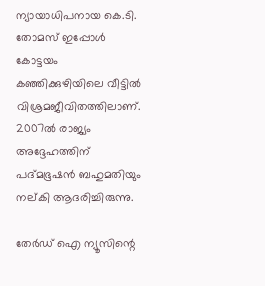ന്യായാധിപനായ കെ.ടി. തോമസ് ഇപ്പോള്‍ കോട്ടയം കഞ്ഞിക്കുഴിയിലെ വീട്ടില്‍ വിശ്രമജീവിതത്തിലാണ്. 2007ല്‍ രാജ്യം അദ്ദേഹത്തിന് പദ്മഭൂഷന്‍ ബഹുമതിയും നല്കി ആദരിച്ചിരുന്നു.

തേർഡ് ഐ ന്യൂസിന്റെ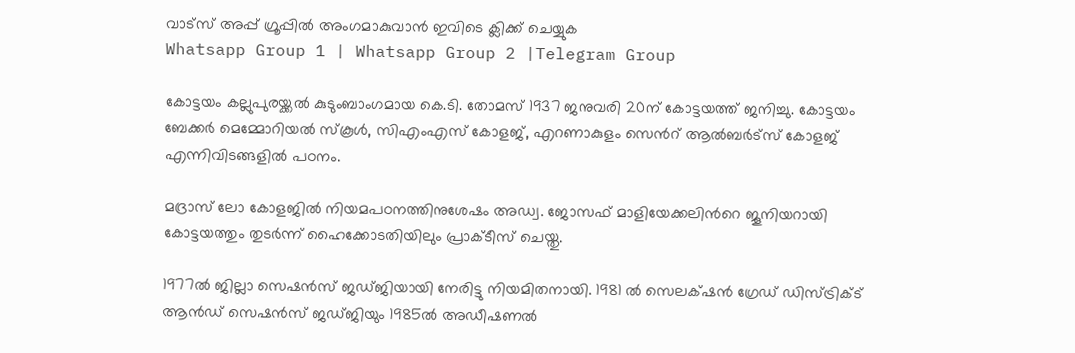വാട്സ് അപ്പ് ഗ്രൂപ്പിൽ അംഗമാകുവാൻ ഇവിടെ ക്ലിക്ക് ചെയ്യുക
Whatsapp Group 1 | Whatsapp Group 2 |Telegram Group

കോട്ടയം കല്ലുപുരയ്ക്കല്‍ കുടുംബാംഗമായ കെ.ടി. തോമസ് 1937 ജനുവരി 20ന് കോട്ടയത്ത് ജനിച്ചു. കോട്ടയം ബേക്കര്‍ മെമ്മോറിയല്‍ സ്‌കൂള്‍, സിഎംഎസ് കോളജ്, എറണാകുളം സെന്‍റ് ആല്‍ബര്‍ട്സ് കോളജ് എന്നിവിടങ്ങളില്‍ പഠനം.

മദ്രാസ് ലോ കോളജില്‍ നിയമപഠനത്തിനുശേഷം അഡ്വ. ജോസഫ് മാളിയേക്കലിന്‍റെ ജൂനിയറായി കോട്ടയത്തും തുടര്‍ന്ന് ഹൈക്കോടതിയിലും പ്രാക്ടീസ് ചെയ്തു.

1977ല്‍ ജില്ലാ സെഷന്‍സ് ജഡ്ജിയായി നേരിട്ടു നിയമിതനായി. 1981 ല്‍ സെലക‌്ഷന്‍ ഗ്രേഡ് ഡിസ്ട്രിക‌്ട് ആന്‍ഡ് സെഷന്‍സ് ജഡ്ജിയും 1985ല്‍ അഡീഷണല്‍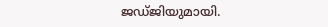ജഡ്ജിയുമായി.